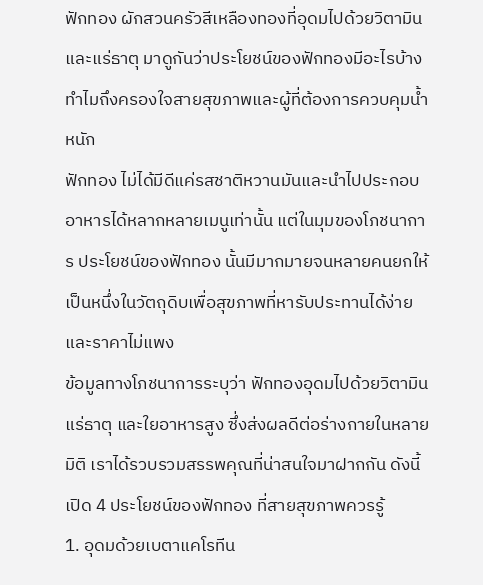ฟักทอง ผักสวนครัวสีเหลืองทองที่อุดมไปด้วยวิตามินและแร่ธาตุ มาดูกันว่าประโยชน์ของฟักทองมีอะไรบ้าง ทำไมถึงครองใจสายสุขภาพและผู้ที่ต้องการควบคุมน้ำหนัก
ฟักทอง ไม่ได้มีดีแค่รสชาติหวานมันและนำไปประกอบอาหารได้หลากหลายเมนูเท่านั้น แต่ในมุมของโภชนาการ ประโยชน์ของฟักทอง นั้นมีมากมายจนหลายคนยกให้เป็นหนึ่งในวัตถุดิบเพื่อสุขภาพที่หารับประทานได้ง่ายและราคาไม่แพง
ข้อมูลทางโภชนาการระบุว่า ฟักทองอุดมไปด้วยวิตามิน แร่ธาตุ และใยอาหารสูง ซึ่งส่งผลดีต่อร่างกายในหลายมิติ เราได้รวบรวมสรรพคุณที่น่าสนใจมาฝากกัน ดังนี้
เปิด 4 ประโยชน์ของฟักทอง ที่สายสุขภาพควรรู้
1. อุดมด้วยเบตาแคโรทีน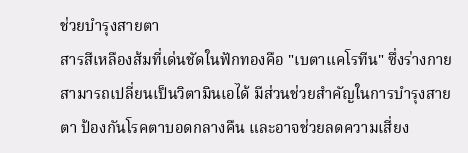ช่วยบำรุงสายตา
สารสีเหลืองส้มที่เด่นชัดในฟักทองคือ "เบตาแคโรทีน" ซึ่งร่างกายสามารถเปลี่ยนเป็นวิตามินเอได้ มีส่วนช่วยสำคัญในการบำรุงสายตา ป้องกันโรคตาบอดกลางคืน และอาจช่วยลดความเสี่ยง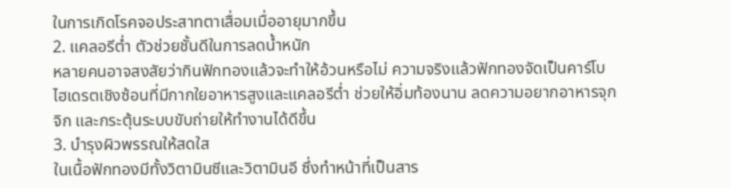ในการเกิดโรคจอประสาทตาเสื่อมเมื่ออายุมากขึ้น
2. แคลอรีต่ำ ตัวช่วยชั้นดีในการลดน้ำหนัก
หลายคนอาจสงสัยว่ากินฟักทองแล้วจะทำให้อ้วนหรือไม่ ความจริงแล้วฟักทองจัดเป็นคาร์โบไฮเดรตเชิงซ้อนที่มีกากใยอาหารสูงและแคลอรีต่ำ ช่วยให้อิ่มท้องนาน ลดความอยากอาหารจุกจิก และกระตุ้นระบบขับถ่ายให้ทำงานได้ดีขึ้น
3. บำรุงผิวพรรณให้สดใส
ในเนื้อฟักทองมีทั้งวิตามินซีและวิตามินอี ซึ่งทำหน้าที่เป็นสาร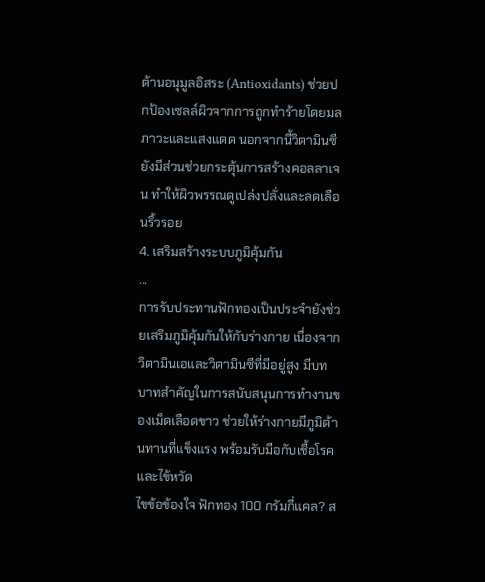ต้านอนุมูลอิสระ (Antioxidants) ช่วยปกป้องเซลล์ผิวจากการถูกทำร้ายโดยมลภาวะและแสงแดด นอกจากนี้วิตามินซียังมีส่วนช่วยกระตุ้นการสร้างคอลลาเจน ทำให้ผิวพรรณดูเปล่งปลั่งและลดเลือนริ้วรอย
4. เสริมสร้างระบบภูมิคุ้มกัน
...
การรับประทานฟักทองเป็นประจำยังช่วยเสริมภูมิคุ้มกันให้กับร่างกาย เนื่องจากวิตามินเอและวิตามินซีที่มีอยู่สูง มีบทบาทสำคัญในการสนับสนุนการทำงานของเม็ดเลือดขาว ช่วยให้ร่างกายมีภูมิต้านทานที่แข็งแรง พร้อมรับมือกับเชื้อโรคและไข้หวัด
ไขข้อข้องใจ ฟักทอง 100 กรัมกี่แคล? ส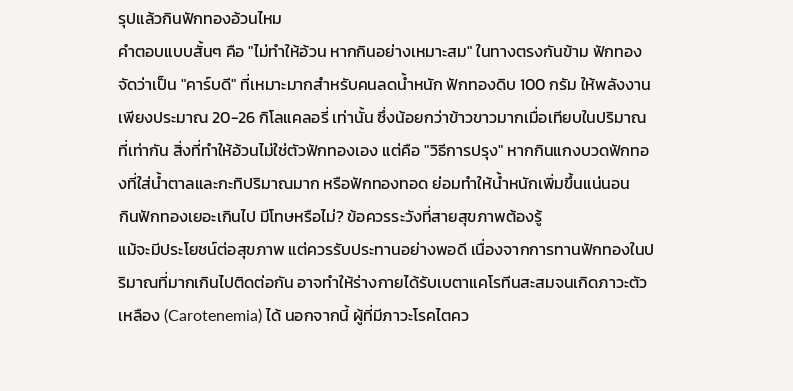รุปแล้วกินฟักทองอ้วนไหม
คำตอบแบบสั้นๆ คือ "ไม่ทำให้อ้วน หากกินอย่างเหมาะสม" ในทางตรงกันข้าม ฟักทองจัดว่าเป็น "คาร์บดี" ที่เหมาะมากสำหรับคนลดน้ำหนัก ฟักทองดิบ 100 กรัม ให้พลังงานเพียงประมาณ 20-26 กิโลแคลอรี่ เท่านั้น ซึ่งน้อยกว่าข้าวขาวมากเมื่อเทียบในปริมาณที่เท่ากัน สิ่งที่ทำให้อ้วนไม่ใช่ตัวฟักทองเอง แต่คือ "วิธีการปรุง" หากกินแกงบวดฟักทองที่ใส่น้ำตาลและกะทิปริมาณมาก หรือฟักทองทอด ย่อมทำให้น้ำหนักเพิ่มขึ้นแน่นอน
กินฟักทองเยอะเกินไป มีโทษหรือไม่? ข้อควรระวังที่สายสุขภาพต้องรู้
แม้จะมีประโยชน์ต่อสุขภาพ แต่ควรรับประทานอย่างพอดี เนื่องจากการทานฟักทองในปริมาณที่มากเกินไปติดต่อกัน อาจทำให้ร่างกายได้รับเบตาแคโรทีนสะสมจนเกิดภาวะตัวเหลือง (Carotenemia) ได้ นอกจากนี้ ผู้ที่มีภาวะโรคไตคว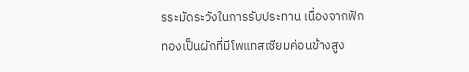รระมัดระวังในการรับประทาน เนื่องจากฟักทองเป็นผักที่มีโพแทสเซียมค่อนข้างสูง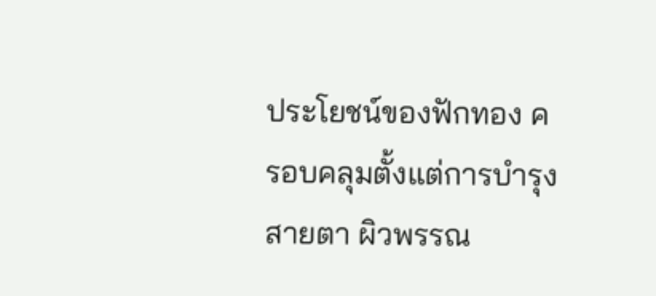ประโยชน์ของฟักทอง ครอบคลุมตั้งแต่การบำรุงสายตา ผิวพรรณ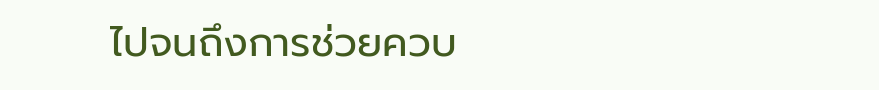ไปจนถึงการช่วยควบ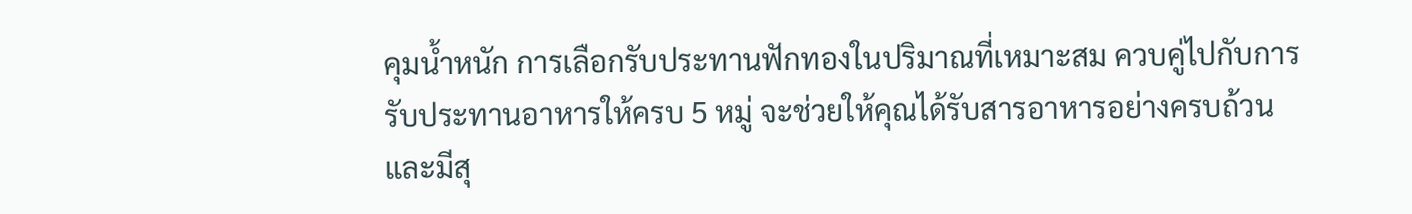คุมน้ำหนัก การเลือกรับประทานฟักทองในปริมาณที่เหมาะสม ควบคู่ไปกับการรับประทานอาหารให้ครบ 5 หมู่ จะช่วยให้คุณได้รับสารอาหารอย่างครบถ้วนและมีสุ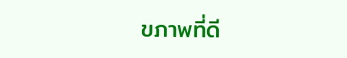ขภาพที่ดี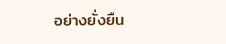อย่างยั่งยืน